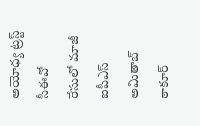అయోధ్య ట్రస్ట్ సీఈవో రేసులో మాజీ ఐపీఎస్ అమితాబ్ ఠాకూర్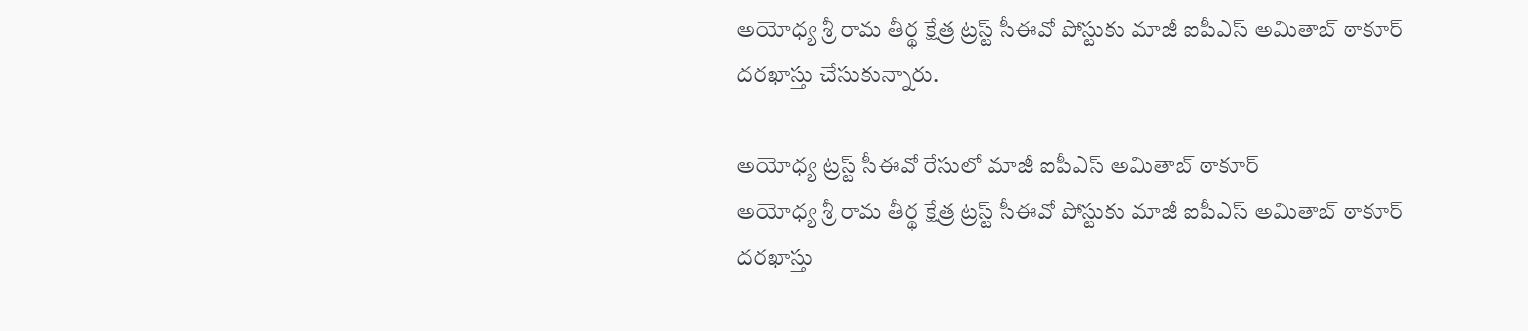అయోధ్య శ్రీ రామ తీర్థ క్షేత్ర ట్రస్ట్ సీఈవో పోస్టుకు మాజీ ఐపీఎస్ అమితాబ్ ఠాకూర్ దరఖాస్తు చేసుకున్నారు.

అయోధ్య ట్రస్ట్ సీఈవో రేసులో మాజీ ఐపీఎస్ అమితాబ్ ఠాకూర్
అయోధ్య శ్రీ రామ తీర్థ క్షేత్ర ట్రస్ట్ సీఈవో పోస్టుకు మాజీ ఐపీఎస్ అమితాబ్ ఠాకూర్ దరఖాస్తు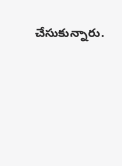చేసుకున్నారు.